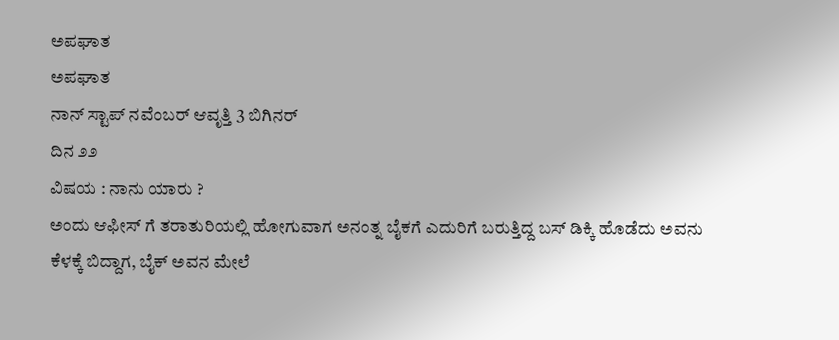ಅಪಘಾತ
ಅಪಘಾತ
ನಾನ್ ಸ್ಟಾಪ್ ನವೆಂಬರ್ ಆವೃತ್ತಿ 3 ಬಿಗಿನರ್
ದಿನ ೨೨
ವಿಷಯ : ನಾನು ಯಾರು ?
ಅಂದು ಆಫೀಸ್ ಗೆ ತರಾತುರಿಯಲ್ಲಿ ಹೋಗುವಾಗ ಅನಂತ್ನ ಬೈಕಗೆ ಎದುರಿಗೆ ಬರುತ್ತಿದ್ದ ಬಸ್ ಡಿಕ್ಕಿ ಹೊಡೆದು ಅವನು ಕೆಳಕ್ಕೆ ಬಿದ್ದಾಗ, ಬೈಕ್ ಅವನ ಮೇಲೆ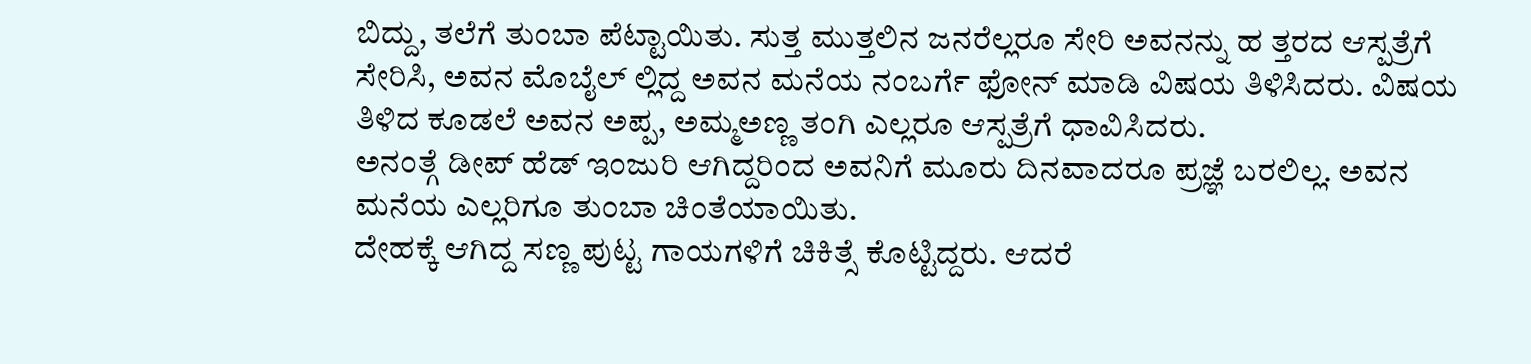ಬಿದ್ದು, ತಲೆಗೆ ತುಂಬಾ ಪೆಟ್ಟಾಯಿತು. ಸುತ್ತ ಮುತ್ತಲಿನ ಜನರೆಲ್ಲರೂ ಸೇರಿ ಅವನನ್ನು ಹ ತ್ತರದ ಆಸ್ಪತ್ರೆಗೆ ಸೇರಿಸಿ, ಅವನ ಮೊಬೈಲ್ ಲ್ಲಿದ್ದ ಅವನ ಮನೆಯ ನಂಬರ್ಗೆ ಫೋನ್ ಮಾಡಿ ವಿಷಯ ತಿಳಿಸಿದರು. ವಿಷಯ ತಿಳಿದ ಕೂಡಲೆ ಅವನ ಅಪ್ಪ, ಅಮ್ಮಅಣ್ಣ ತಂಗಿ ಎಲ್ಲರೂ ಆಸ್ಪತ್ರೆಗೆ ಧಾವಿಸಿದರು.
ಅನಂತ್ಗೆ ಡೀಪ್ ಹೆಡ್ ಇಂಜುರಿ ಆಗಿದ್ದರಿಂದ ಅವನಿಗೆ ಮೂರು ದಿನವಾದರೂ ಪ್ರಜ್ಞೆ ಬರಲಿಲ್ಲ. ಅವನ ಮನೆಯ ಎಲ್ಲರಿಗೂ ತುಂಬಾ ಚಿಂತೆಯಾಯಿತು.
ದೇಹಕ್ಕೆ ಆಗಿದ್ದ ಸಣ್ಣ ಪುಟ್ಟ ಗಾಯಗಳಿಗೆ ಚಿಕಿತ್ಸೆ ಕೊಟ್ಟಿದ್ದರು. ಆದರೆ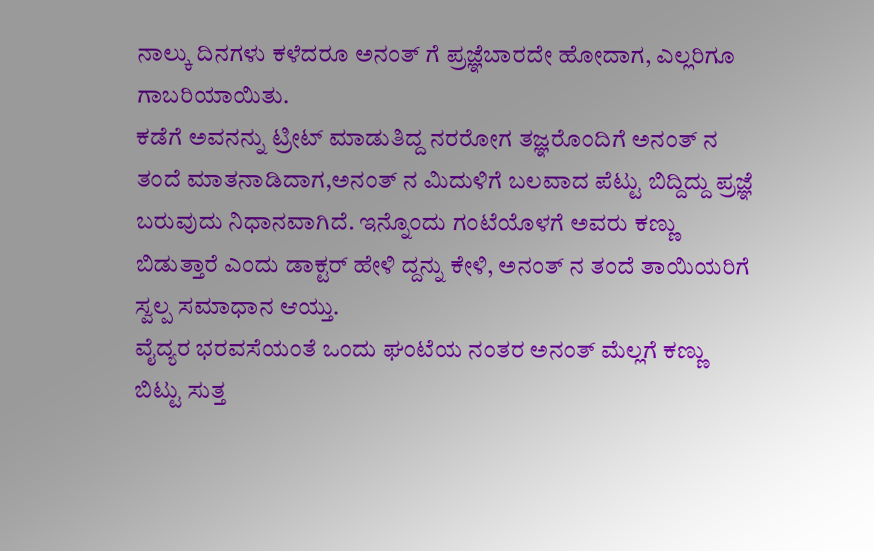ನಾಲ್ಕು ದಿನಗಳು ಕಳೆದರೂ ಅನಂತ್ ಗೆ ಪ್ರಜ್ಞೆಬಾರದೇ ಹೋದಾಗ, ಎಲ್ಲರಿಗೂ ಗಾಬರಿಯಾಯಿತು.
ಕಡೆಗೆ ಅವನನ್ನು ಟ್ರೀಟ್ ಮಾಡುತಿದ್ದ ನರರೋಗ ತಜ್ಞರೊಂದಿಗೆ ಅನಂತ್ ನ ತಂದೆ ಮಾತನಾಡಿದಾಗ,ಅನಂತ್ ನ ಮಿದುಳಿಗೆ ಬಲವಾದ ಪೆಟ್ಟು ಬಿದ್ದಿದ್ದು ಪ್ರಜ್ಞೆ ಬರುವುದು ನಿಧಾನವಾಗಿದೆ. ಇನ್ನೊಂದು ಗಂಟೆಯೊಳಗೆ ಅವರು ಕಣ್ಣು ಬಿಡುತ್ತಾರೆ ಎಂದು ಡಾಕ್ಟರ್ ಹೇಳಿ ದ್ದನ್ನು ಕೇಳಿ, ಅನಂತ್ ನ ತಂದೆ ತಾಯಿಯರಿಗೆ ಸ್ವಲ್ಪ ಸಮಾಧಾನ ಆಯ್ತು.
ವೈದ್ಯರ ಭರವಸೆಯಂತೆ ಒಂದು ಘಂಟೆಯ ನಂತರ ಅನಂತ್ ಮೆಲ್ಲಗೆ ಕಣ್ಣು ಬಿಟ್ಟು ಸುತ್ತ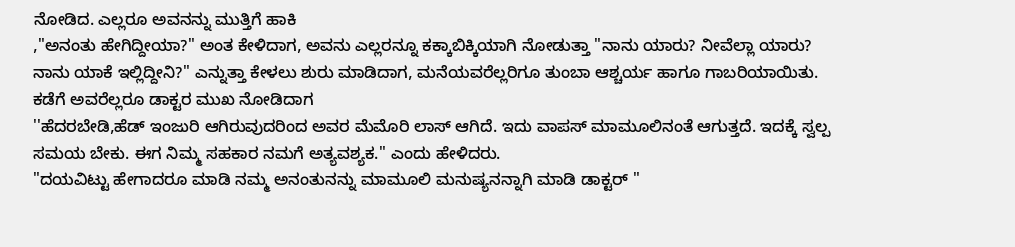ನೋಡಿದ. ಎಲ್ಲರೂ ಅವನನ್ನು ಮುತ್ತಿಗೆ ಹಾಕಿ
,"ಅನಂತು ಹೇಗಿದ್ದೀಯಾ?" ಅಂತ ಕೇಳಿದಾಗ, ಅವನು ಎಲ್ಲರನ್ನೂ ಕಕ್ಕಾಬಿಕ್ಕಿಯಾಗಿ ನೋಡುತ್ತಾ "ನಾನು ಯಾರು? ನೀವೆಲ್ಲಾ ಯಾರು? ನಾನು ಯಾಕೆ ಇಲ್ಲಿದ್ದೀನಿ?" ಎನ್ನುತ್ತಾ ಕೇಳಲು ಶುರು ಮಾಡಿದಾಗ, ಮನೆಯವರೆಲ್ಲರಿಗೂ ತುಂಬಾ ಆಶ್ಚರ್ಯ ಹಾಗೂ ಗಾಬರಿಯಾಯಿತು.
ಕಡೆಗೆ ಅವರೆಲ್ಲರೂ ಡಾಕ್ಟರ ಮುಖ ನೋಡಿದಾಗ
''ಹೆದರಬೇಡಿ,ಹೆಡ್ ಇಂಜುರಿ ಆಗಿರುವುದರಿಂದ ಅವರ ಮೆಮೊರಿ ಲಾಸ್ ಆಗಿದೆ. ಇದು ವಾಪಸ್ ಮಾಮೂಲಿನಂತೆ ಆಗುತ್ತದೆ. ಇದಕ್ಕೆ ಸ್ವಲ್ಪ ಸಮಯ ಬೇಕು. ಈಗ ನಿಮ್ಮ ಸಹಕಾರ ನಮಗೆ ಅತ್ಯವಶ್ಯಕ." ಎಂದು ಹೇಳಿದರು.
"ದಯವಿಟ್ಟು ಹೇಗಾದರೂ ಮಾಡಿ ನಮ್ಮ ಅನಂತುನನ್ನು ಮಾಮೂಲಿ ಮನುಷ್ಯನನ್ನಾಗಿ ಮಾಡಿ ಡಾಕ್ಟರ್ "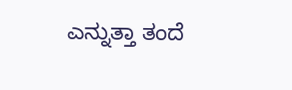ಎನ್ನುತ್ತಾ ತಂದೆ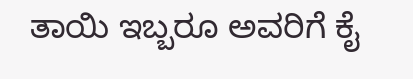ತಾಯಿ ಇಬ್ಬರೂ ಅವರಿಗೆ ಕೈ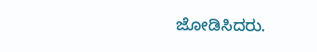ಜೋಡಿಸಿದರು.